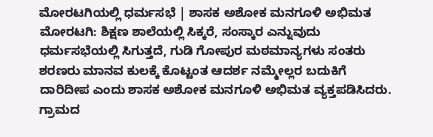ಮೋರಟಗಿಯಲ್ಲಿ ಧರ್ಮಸಭೆ | ಶಾಸಕ ಅಶೋಕ ಮನಗೂಳಿ ಅಭಿಮತ
ಮೋರಟಗಿ: ಶಿಕ್ಷಣ ಶಾಲೆಯಲ್ಲಿ ಸಿಕ್ಕರೆ, ಸಂಸ್ಕಾರ ಎನ್ನುವುದು ಧರ್ಮಸಭೆಯಲ್ಲಿ ಸಿಗುತ್ತದೆ, ಗುಡಿ ಗೋಪುರ ಮಠಮಾನ್ಯಗಳು ಸಂತರು ಶರಣರು ಮಾನವ ಕುಲಕ್ಕೆ ಕೊಟ್ಟಂತ ಆದರ್ಶ ನಮ್ಮೇಲ್ಲರ ಬದುಕಿಗೆ ದಾರಿದೀಪ ಎಂದು ಶಾಸಕ ಅಶೋಕ ಮನಗೂಳಿ ಅಭಿಮತ ವ್ಯಕ್ತಪಡಿಸಿದರು.
ಗ್ರಾಮದ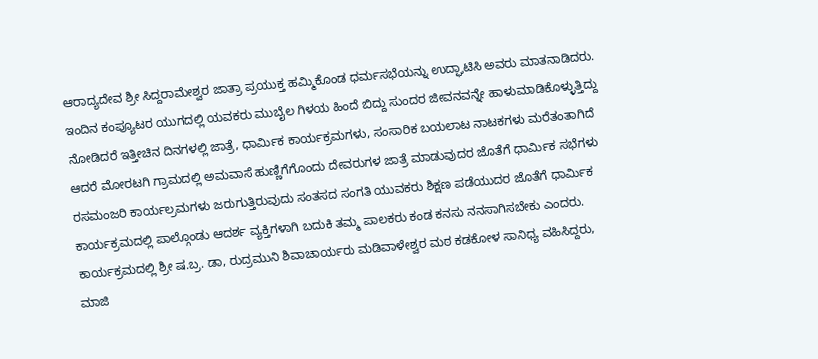ಆರಾದ್ಯದೇವ ಶ್ರೀ ಸಿದ್ದರಾಮೇಶ್ವರ ಜಾತ್ರಾ ಪ್ರಯುಕ್ತ ಹಮ್ಮಿಕೊಂಡ ಧರ್ಮಸಭೆಯನ್ನು ಉದ್ಘಾಟಿಸಿ ಅವರು ಮಾತನಾಡಿದರು.
ಇಂದಿನ ಕಂಪ್ಯೂಟರ ಯುಗದಲ್ಲಿ ಯವಕರು ಮುಬೈಲ ಗಿಳಯ ಹಿಂದೆ ಬಿದ್ದು ಸುಂದರ ಜೀವನವನ್ನೇ ಹಾಳುಮಾಡಿಕೊಳ್ಳುತ್ತಿದ್ದು ನೋಡಿದರೆ ಇತ್ತೀಚಿನ ದಿನಗಳಲ್ಲಿ ಜಾತ್ರೆ, ಧಾರ್ಮಿಕ ಕಾರ್ಯಕ್ರಮಗಳು, ಸಂಸಾರಿಕ ಬಯಲಾಟ ನಾಟಕಗಳು ಮರೆತಂತಾಗಿದೆ ಆದರೆ ಮೋರಟಗಿ ಗ್ರಾಮದಲ್ಲಿ ಅಮವಾಸೆ ಹುಣ್ಣಿಗೆಗೊಂದು ದೇವರುಗಳ ಜಾತ್ರೆ ಮಾಡುವುದರ ಜೊತೆಗೆ ಧಾರ್ಮಿಕ ಸಭೆಗಳು ರಸಮಂಜರಿ ಕಾರ್ಯಲ್ರಮಗಳು ಜರುಗುತ್ತಿರುವುದು ಸಂತಸದ ಸಂಗತಿ ಯುವಕರು ಶಿಕ್ಷಣ ಪಡೆಯುದರ ಜೊತೆಗೆ ಧಾರ್ಮಿಕ ಕಾರ್ಯಕ್ರಮದಲ್ಲಿ ಪಾಲ್ಗೊಂಡು ಆದರ್ಶ ವ್ಯಕ್ತಿಗಳಾಗಿ ಬದುಕಿ ತಮ್ಮ ಪಾಲಕರು ಕಂಡ ಕನಸು ನನಸಾಗಿಸಬೇಕು ಎಂದರು.
ಕಾರ್ಯಕ್ರಮದಲ್ಲಿ ಶ್ರೀ ಷ.ಬ್ರ. ಡಾ, ರುದ್ರಮುನಿ ಶಿವಾಚಾರ್ಯರು ಮಡಿವಾಳೇಶ್ವರ ಮಠ ಕಡಕೋಳ ಸಾನಿಧ್ಯ ವಹಿಸಿದ್ದರು, ಮಾಜಿ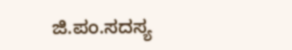ಜಿ.ಪಂ.ಸದಸ್ಯ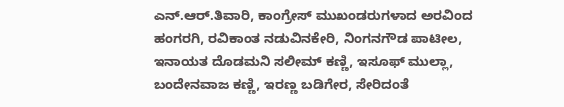ಎನ್.ಆರ್.ತಿವಾರಿ, ಕಾಂಗ್ರೇಸ್ ಮುಖಂಡರುಗಳಾದ ಅರವಿಂದ ಹಂಗರಗಿ, ರವಿಕಾಂತ ನಡುವಿನಕೇರಿ, ನಿಂಗನಗೌಡ ಪಾಟೀಲ, ಇನಾಯತ ದೊಡಮನಿ ಸಲೀಮ್ ಕಣ್ಣಿ, ಇಸೂಫ್ ಮುಲ್ಲಾ, ಬಂದೇನವಾಜ ಕಣ್ಣಿ, ಇರಣ್ಣ ಬಡಿಗೇರ, ಸೇರಿದಂತೆ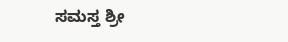ಸಮಸ್ತ ಶ್ರೀ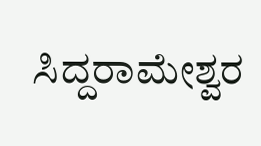ಸಿದ್ದರಾಮೇಶ್ವರ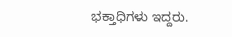ಭಕ್ತಾಧಿಗಳು ಇದ್ದರು.